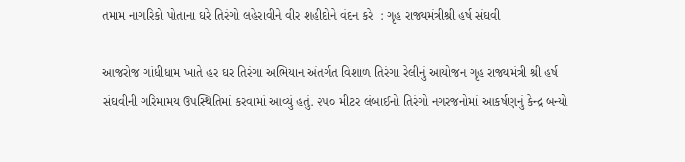તમામ નાગરિકો પોતાના ઘરે તિરંગો લહેરાવીને વીર શહીદોને વંદન કરે  : ગૃહ રાજ્યમંત્રીશ્રી હર્ષ સંઘવી

આજરોજ ગાંધીધામ ખાતે હર ઘર તિરંગા અભિયાન અંતર્ગત વિશાળ તિરંગા રેલીનું આયોજન ગૃહ રાજ્યમંત્રી શ્રી હર્ષ સંઘવીની ગરિમામય ઉપસ્થિતિમાં કરવામાં આવ્યું હતું. ૨૫૦ મીટર લંબાઈનો તિરંગો નગરજનોમાં આકર્ષણનું કેન્દ્ર બન્યો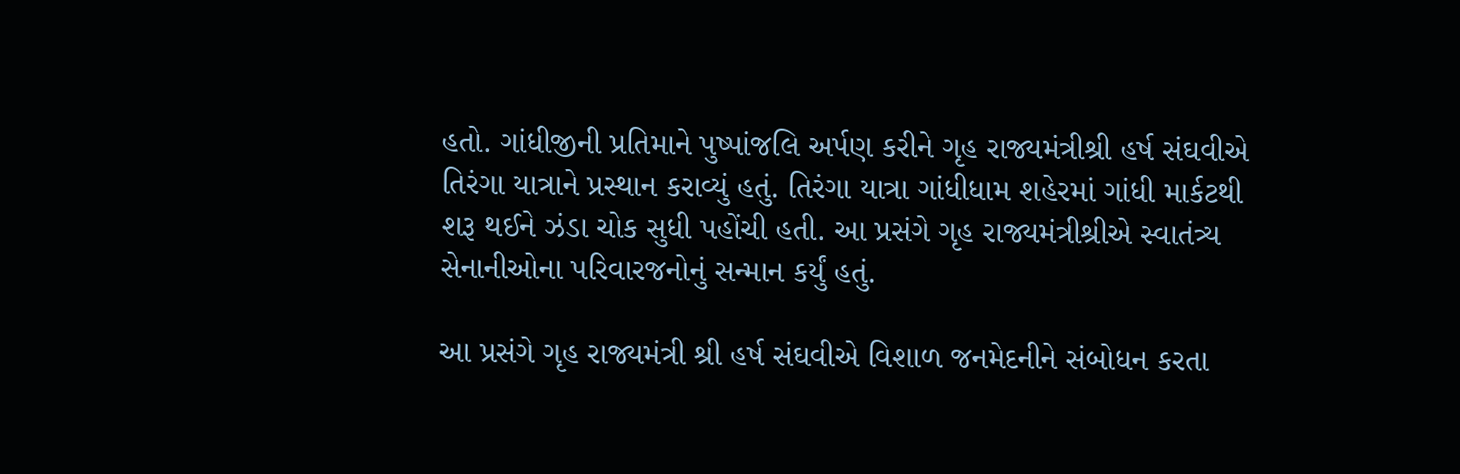હતો. ગાંધીજીની પ્રતિમાને પુષ્પાંજલિ અર્પણ કરીને ગૃહ રાજ્યમંત્રીશ્રી હર્ષ સંઘવીએ તિરંગા યાત્રાને પ્રસ્થાન કરાવ્યું હતું. તિરંગા યાત્રા ગાંધીધામ શહેરમાં ગાંધી માર્કટથી શરૂ થઈને ઝંડા ચોક સુધી પહોંચી હતી. આ પ્રસંગે ગૃહ રાજ્યમંત્રીશ્રીએ સ્વાતંત્ર્ય સેનાનીઓના પરિવારજનોનું સન્માન કર્યું હતું.

આ પ્રસંગે ગૃહ રાજ્યમંત્રી શ્રી હર્ષ સંઘવીએ વિશાળ જનમેદનીને સંબોધન કરતા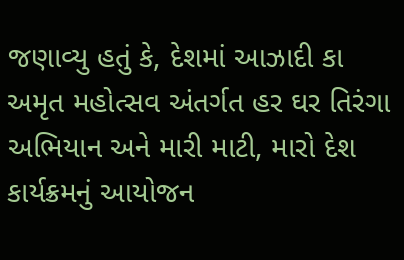જણાવ્યુ હતું કે, દેશમાં આઝાદી કા અમૃત મહોત્સવ અંતર્ગત હર‌ ઘર તિરંગા અભિયાન અને મારી માટી, મારો દેશ કાર્યક્રમનું આયોજન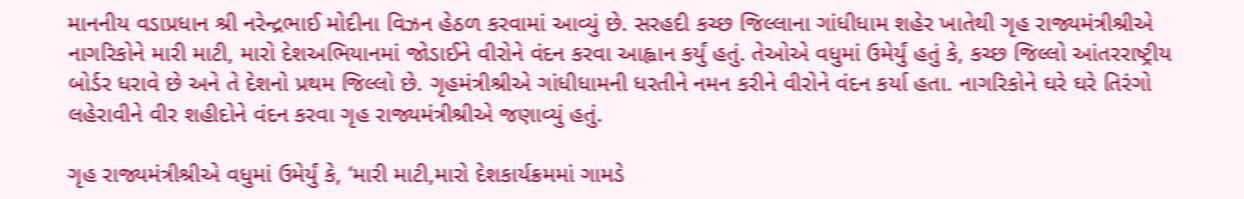માનનીય વડાપ્રધાન શ્રી નરેન્દ્રભાઈ મોદીના વિઝન હેઠળ કરવામાં આવ્યું છે. સરહદી કચ્છ જિલ્લાના ગાંધીધામ શહેર ખાતેથી ગૃહ રાજ્યમંત્રીશ્રીએ નાગરિકોને મારી માટી, મારો દેશઅભિયાનમાં જોડાઈને વીરોને વંદન કરવા આહ્વાન કર્યું હતું. તેઓએ વધુમાં ઉમેર્યું હતું કે, કચ્છ જિલ્લો આંતરરાષ્ટ્રીય બોર્ડર ધરાવે છે અને તે દેશનો પ્રથમ જિલ્લો છે. ગૃહમંત્રીશ્રીએ ગાંધીધામની ધરતીને નમન કરીને વીરોને વંદન કર્યા હતા. નાગરિકોને ઘરે ઘરે તિરંગો લહેરાવીને વીર શહીદોને વંદન કરવા ગૃહ રાજ્યમંત્રીશ્રીએ જણાવ્યું હતું.

ગૃહ રાજ્યમંત્રીશ્રીએ વધુમાં ઉમેર્યું કે, ‘મારી માટી,મારો દેશકાર્યક્રમમાં ગામડે‌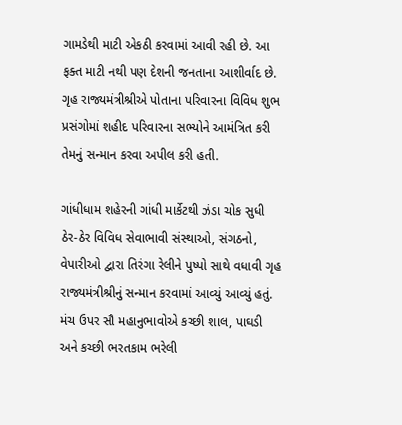ગામડેથી માટી એકઠી કરવામાં આવી રહી છે. આ ફક્ત માટી નથી પણ દેશની જનતાના આશીર્વાદ છે. ગૃહ રાજ્યમંત્રીશ્રીએ પોતાના પરિવારના વિવિધ શુભ પ્રસંગોમાં શહીદ પરિવારના સભ્યોને આમંત્રિત કરી તેમનું સન્માન કરવા અપીલ કરી હતી.

ગાંધીધામ શહેરની ગાંધી માર્કેટથી ઝંડા ચોક સુધી ઠેર-ઠેર વિવિધ સેવાભાવી સંસ્થાઓ, સંગઠનો, વેપારીઓ દ્વારા તિરંગા રેલીને પુષ્પો સાથે વધાવી ગૃહ રાજ્યમંત્રીશ્રીનું સન્માન કરવામાં આવ્યું આવ્યું હતું. મંચ ઉપર સૌ મહાનુભાવોએ કચ્છી શાલ, પાઘડી અને કચ્છી ભરતકામ ભરેલી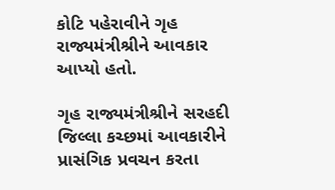કોટિ પહેરાવીને ગૃહ રાજ્યમંત્રીશ્રીને આવકાર આપ્યો હતો.

ગૃહ રાજ્યમંત્રીશ્રીને સરહદી જિલ્લા કચ્છમાં આવકારીને પ્રાસંગિક પ્રવચન કરતા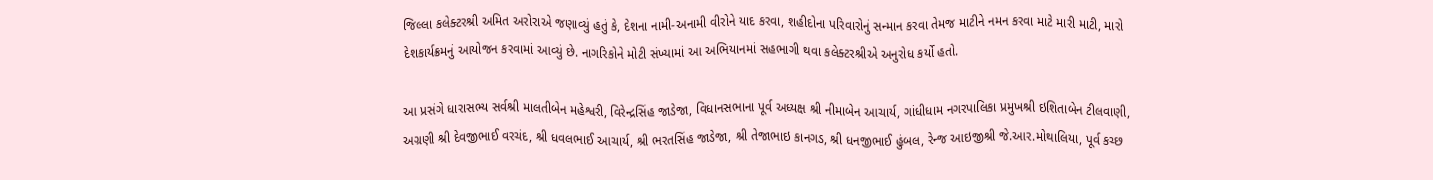જિલ્લા કલેક્ટરશ્રી અમિત અરોરાએ જણાવ્યું હતું કે, દેશના નામી-અનામી વીરોને યાદ કરવા, શહીદોના પરિવારોનું સન્માન કરવા તેમજ માટીને નમન કરવા માટે મારી માટી, મારો દેશકાર્યક્રમનું આયોજન કરવામાં આવ્યું છે. નાગરિકોને મોટી સંખ્યામાં આ અભિયાનમાં સહભાગી થવા કલેક્ટરશ્રીએ અનુરોધ કર્યો હતો.

આ પ્રસંગે ધારાસભ્ય સર્વશ્રી માલતીબેન મહેશ્વરી, વિરેન્દ્રસિંહ જાડેજા, વિધાનસભાના પૂર્વ અધ્યક્ષ શ્રી નીમાબેન આચાર્ય, ગાંધીધામ નગરપાલિકા પ્રમુખશ્રી ઇશિતાબેન ટીલવાણી, અગ્રણી શ્રી દેવજીભાઈ વરચંદ, શ્રી ધવલભાઈ આચાર્ય, શ્રી ભરતસિંહ જાડેજા, શ્રી તેજાભાઇ કાનગડ, શ્રી ધનજીભાઈ હુંબલ, રેન્જ આઇજીશ્રી જે.આર.મોથાલિયા, પૂર્વ કચ્છ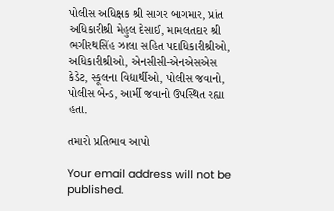પોલીસ અધિક્ષક શ્રી સાગર બાગમાર, પ્રાંત અધિકારીશ્રી મેહુલ દેસાઈ, મામલતદાર શ્રી ભગીરથસિંહ ઝાલા સહિત પદાધિકારીશ્રીઓ, અધિકારીશ્રીઓ, એનસીસી-એનએસએસ કેડેટ, સ્કૂલના વિદ્યાર્થીઓ, પોલીસ જવાનો, પોલીસ બેન્ડ, આર્મી જવાનો ઉપસ્થિત રહ્યા હતા.

તમારો પ્રતિભાવ આપો

Your email address will not be published.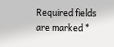Required fields are marked *